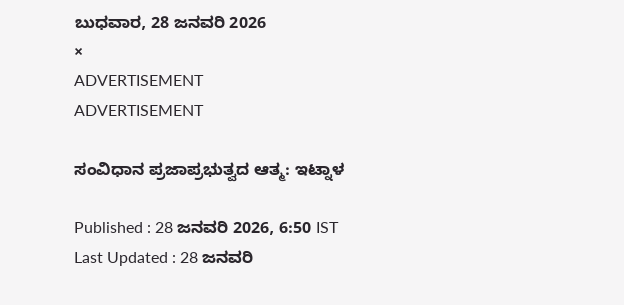ಬುಧವಾರ, 28 ಜನವರಿ 2026
×
ADVERTISEMENT
ADVERTISEMENT

ಸಂವಿಧಾನ ಪ್ರಜಾಪ್ರಭುತ್ವದ ಆತ್ಮ: ಇಟ್ನಾಳ

Published : 28 ಜನವರಿ 2026, 6:50 IST
Last Updated : 28 ಜನವರಿ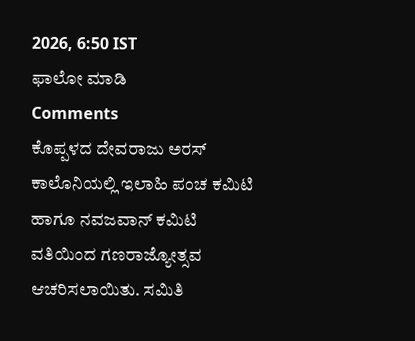2026, 6:50 IST
ಫಾಲೋ ಮಾಡಿ
Comments
ಕೊಪ್ಪಳದ ದೇವರಾಜು ಅರಸ್ ಕಾಲೊನಿಯಲ್ಲಿ ಇಲಾಹಿ ಪಂಚ ಕಮಿಟಿ ಹಾಗೂ ನವಜವಾನ್‌ ಕಮಿಟಿ ವತಿಯಿಂದ ಗಣರಾಜ್ಯೋತ್ಸವ ಆಚರಿಸಲಾಯಿತು. ಸಮಿತಿ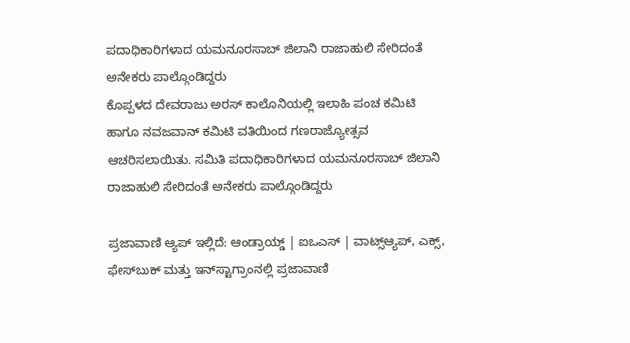ಪದಾಧಿಕಾರಿಗಳಾದ ಯಮನೂರಸಾಬ್ ಜಿಲಾನಿ ರಾಜಾಹುಲಿ ಸೇರಿದಂತೆ ಅನೇಕರು ಪಾಲ್ಗೊಂಡಿದ್ದರು
ಕೊಪ್ಪಳದ ದೇವರಾಜು ಅರಸ್ ಕಾಲೊನಿಯಲ್ಲಿ ಇಲಾಹಿ ಪಂಚ ಕಮಿಟಿ ಹಾಗೂ ನವಜವಾನ್‌ ಕಮಿಟಿ ವತಿಯಿಂದ ಗಣರಾಜ್ಯೋತ್ಸವ ಆಚರಿಸಲಾಯಿತು. ಸಮಿತಿ ಪದಾಧಿಕಾರಿಗಳಾದ ಯಮನೂರಸಾಬ್ ಜಿಲಾನಿ ರಾಜಾಹುಲಿ ಸೇರಿದಂತೆ ಅನೇಕರು ಪಾಲ್ಗೊಂಡಿದ್ದರು

ಪ್ರಜಾವಾಣಿ ಆ್ಯಪ್ ಇಲ್ಲಿದೆ: ಆಂಡ್ರಾಯ್ಡ್ | ಐಒಎಸ್ | ವಾಟ್ಸ್ಆ್ಯಪ್, ಎಕ್ಸ್, ಫೇಸ್‌ಬುಕ್ ಮತ್ತು ಇನ್‌ಸ್ಟಾಗ್ರಾಂನಲ್ಲಿ ಪ್ರಜಾವಾಣಿ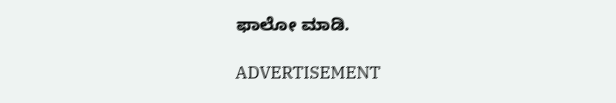ಫಾಲೋ ಮಾಡಿ.

ADVERTISEMENT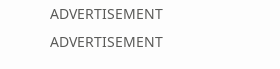ADVERTISEMENT
ADVERTISEMENT